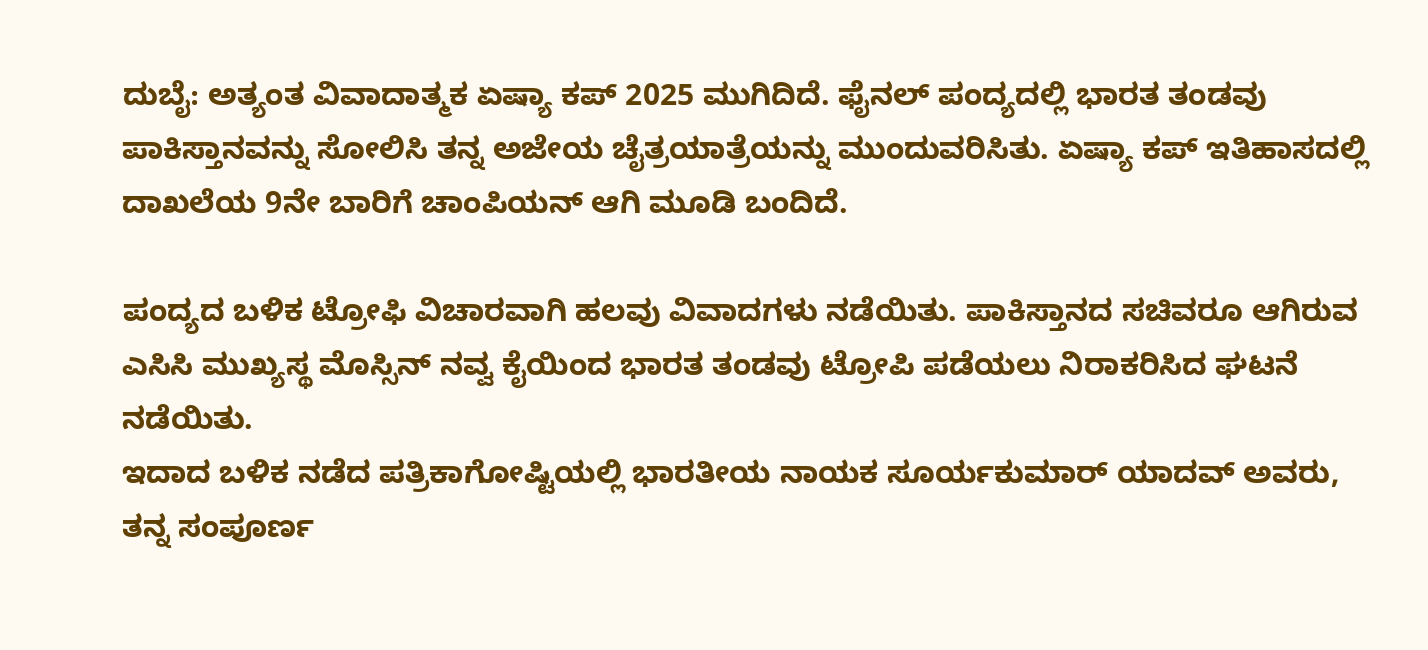ದುಬೈ: ಅತ್ಯಂತ ವಿವಾದಾತ್ಮಕ ಏಷ್ಯಾ ಕಪ್ 2025 ಮುಗಿದಿದೆ. ಫೈನಲ್ ಪಂದ್ಯದಲ್ಲಿ ಭಾರತ ತಂಡವು ಪಾಕಿಸ್ತಾನವನ್ನು ಸೋಲಿಸಿ ತನ್ನ ಅಜೇಯ ಚೈತ್ರಯಾತ್ರೆಯನ್ನು ಮುಂದುವರಿಸಿತು. ಏಷ್ಯಾ ಕಪ್ ಇತಿಹಾಸದಲ್ಲಿ ದಾಖಲೆಯ 9ನೇ ಬಾರಿಗೆ ಚಾಂಪಿಯನ್ ಆಗಿ ಮೂಡಿ ಬಂದಿದೆ.

ಪಂದ್ಯದ ಬಳಿಕ ಟ್ರೋಫಿ ವಿಚಾರವಾಗಿ ಹಲವು ವಿವಾದಗಳು ನಡೆಯಿತು. ಪಾಕಿಸ್ತಾನದ ಸಚಿವರೂ ಆಗಿರುವ ಎಸಿಸಿ ಮುಖ್ಯಸ್ಥ ಮೊಸ್ಸಿನ್ ನವ್ವ ಕೈಯಿಂದ ಭಾರತ ತಂಡವು ಟ್ರೋಪಿ ಪಡೆಯಲು ನಿರಾಕರಿಸಿದ ಘಟನೆ ನಡೆಯಿತು.
ಇದಾದ ಬಳಿಕ ನಡೆದ ಪತ್ರಿಕಾಗೋಷ್ಟಿಯಲ್ಲಿ ಭಾರತೀಯ ನಾಯಕ ಸೂರ್ಯಕುಮಾರ್ ಯಾದವ್ ಅವರು, ತನ್ನ ಸಂಪೂರ್ಣ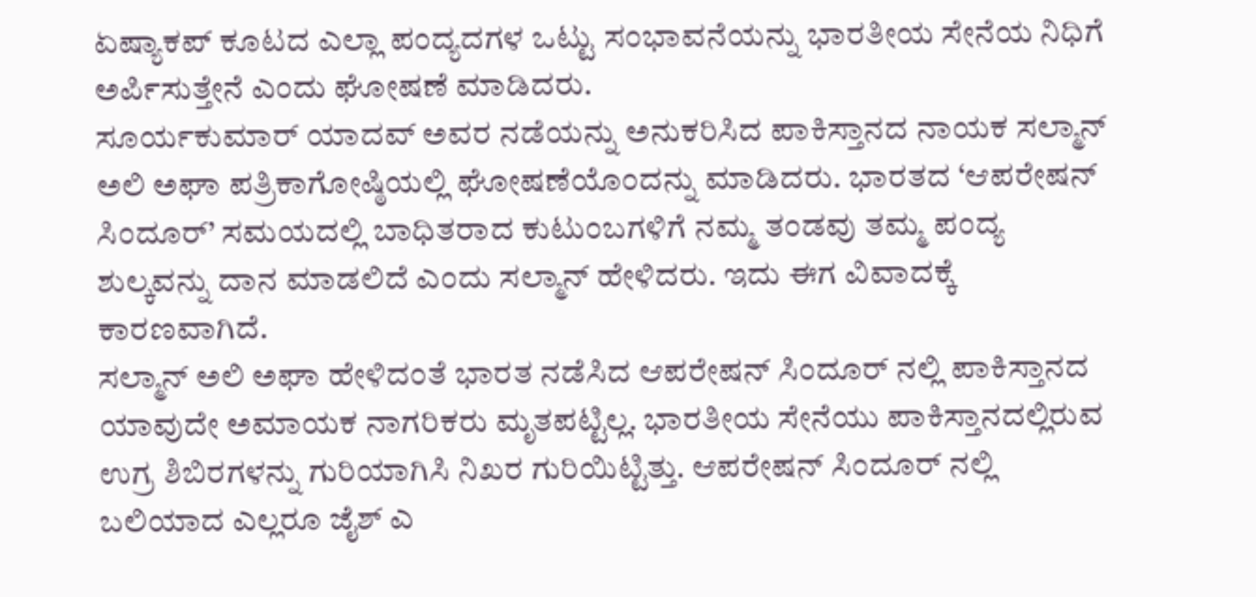ಏಷ್ಯಾಕಪ್ ಕೂಟದ ಎಲ್ಲಾ ಪಂದ್ಯದಗಳ ಒಟ್ಟು ಸಂಭಾವನೆಯನ್ನು ಭಾರತೀಯ ಸೇನೆಯ ನಿಧಿಗೆ ಅರ್ಪಿಸುತ್ತೇನೆ ಎಂದು ಘೋಷಣೆ ಮಾಡಿದರು.
ಸೂರ್ಯಕುಮಾರ್ ಯಾದವ್ ಅವರ ನಡೆಯನ್ನು ಅನುಕರಿಸಿದ ಪಾಕಿಸ್ತಾನದ ನಾಯಕ ಸಲ್ಮಾನ್ ಅಲಿ ಅಘಾ ಪತ್ರಿಕಾಗೋಷ್ಠಿಯಲ್ಲಿ ಘೋಷಣೆಯೊಂದನ್ನು ಮಾಡಿದರು. ಭಾರತದ ‘ಆಪರೇಷನ್ ಸಿಂದೂರ್’ ಸಮಯದಲ್ಲಿ ಬಾಧಿತರಾದ ಕುಟುಂಬಗಳಿಗೆ ನಮ್ಮ ತಂಡವು ತಮ್ಮ ಪಂದ್ಯ ಶುಲ್ಕವನ್ನು ದಾನ ಮಾಡಲಿದೆ ಎಂದು ಸಲ್ಮಾನ್ ಹೇಳಿದರು. ಇದು ಈಗ ವಿವಾದಕ್ಕೆ ಕಾರಣವಾಗಿದೆ.
ಸಲ್ಮಾನ್ ಅಲಿ ಅಘಾ ಹೇಳಿದಂತೆ ಭಾರತ ನಡೆಸಿದ ಆಪರೇಷನ್ ಸಿಂದೂರ್ ನಲ್ಲಿ ಪಾಕಿಸ್ತಾನದ ಯಾವುದೇ ಅಮಾಯಕ ನಾಗರಿಕರು ಮೃತಪಟ್ಟಿಲ್ಲ. ಭಾರತೀಯ ಸೇನೆಯು ಪಾಕಿಸ್ತಾನದಲ್ಲಿರುವ ಉಗ್ರ ಶಿಬಿರಗಳನ್ನು ಗುರಿಯಾಗಿಸಿ ನಿಖರ ಗುರಿಯಿಟ್ಟಿತ್ತು. ಆಪರೇಷನ್ ಸಿಂದೂರ್ ನಲ್ಲಿ ಬಲಿಯಾದ ಎಲ್ಲರೂ ಜೈಶ್ ಎ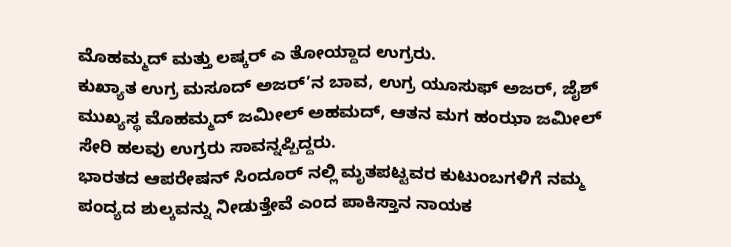ಮೊಹಮ್ಮದ್ ಮತ್ತು ಲಷ್ಕರ್ ಎ ತೋಯ್ದಾದ ಉಗ್ರರು.
ಕುಖ್ಯಾತ ಉಗ್ರ ಮಸೂದ್ ಅಜರ್’ನ ಬಾವ, ಉಗ್ರ ಯೂಸುಫ್ ಅಜರ್, ಜೈಶ್ ಮುಖ್ಯಸ್ಥ ಮೊಹಮ್ಮದ್ ಜಮೀಲ್ ಅಹಮದ್, ಆತನ ಮಗ ಹಂಝಾ ಜಮೀಲ್ ಸೇರಿ ಹಲವು ಉಗ್ರರು ಸಾವನ್ನಪ್ಪಿದ್ದರು.
ಭಾರತದ ಆಪರೇಷನ್ ಸಿಂದೂರ್ ನಲ್ಲಿ ಮೃತಪಟ್ಟವರ ಕುಟುಂಬಗಳಿಗೆ ನಮ್ಮ ಪಂದ್ಯದ ಶುಲ್ಕವನ್ನು ನೀಡುತ್ತೇವೆ ಎಂದ ಪಾಕಿಸ್ತಾನ ನಾಯಕ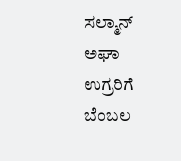ಸಲ್ಮಾನ್ ಅಘಾ ಉಗ್ರರಿಗೆ ಬೆಂಬಲ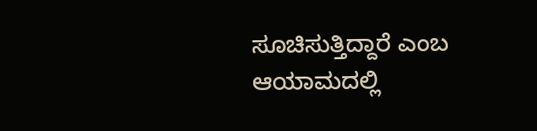ಸೂಚಿಸುತ್ತಿದ್ದಾರೆ ಎಂಬ ಆಯಾಮದಲ್ಲಿ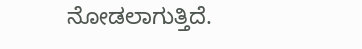ನೋಡಲಾಗುತ್ತಿದೆ.